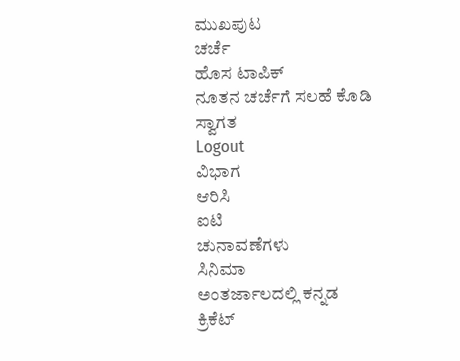ಮುಖಪುಟ
ಚರ್ಚೆ
ಹೊಸ ಟಾಪಿಕ್
ನೂತನ ಚರ್ಚೆಗೆ ಸಲಹೆ ಕೊಡಿ
ಸ್ವಾಗತ
Logout
ವಿಭಾಗ
ಆರಿಸಿ
ಐಟಿ
ಚುನಾವಣೆಗಳು
ಸಿನಿಮಾ
ಅಂತರ್ಜಾಲದಲ್ಲಿ ಕನ್ನಡ
ಕ್ರಿಕೆಟ್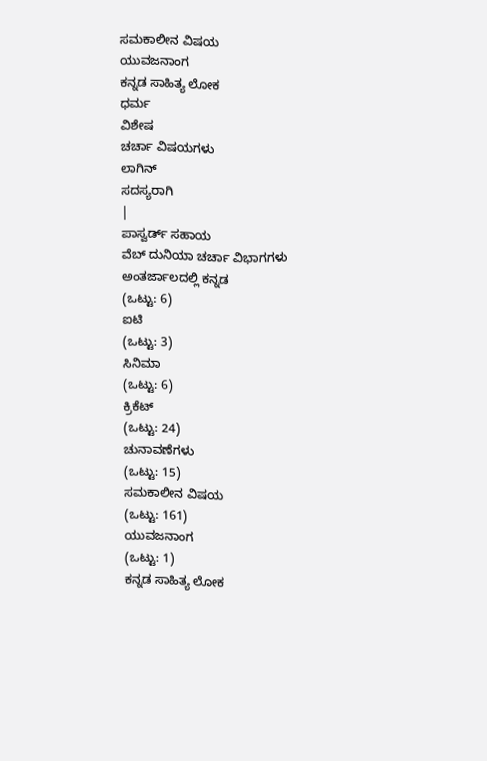ಸಮಕಾಲೀನ ವಿಷಯ
ಯುವಜನಾಂಗ
ಕನ್ನಡ ಸಾಹಿತ್ಯ ಲೋಕ
ಧರ್ಮ
ವಿಶೇಷ
ಚರ್ಚಾ ವಿಷಯಗಳು
ಲಾಗಿನ್
ಸದಸ್ಯರಾಗಿ
|
ಪಾಸ್ವರ್ಡ್ ಸಹಾಯ
ವೆಬ್ ದುನಿಯಾ ಚರ್ಚಾ ವಿಭಾಗಗಳು
ಅಂತರ್ಜಾಲದಲ್ಲಿ ಕನ್ನಡ
(ಒಟ್ಟು: 6)
ಐಟಿ
(ಒಟ್ಟು: 3)
ಸಿನಿಮಾ
(ಒಟ್ಟು: 6)
ಕ್ರಿಕೆಟ್
(ಒಟ್ಟು: 24)
ಚುನಾವಣೆಗಳು
(ಒಟ್ಟು: 15)
ಸಮಕಾಲೀನ ವಿಷಯ
(ಒಟ್ಟು: 161)
ಯುವಜನಾಂಗ
(ಒಟ್ಟು: 1)
ಕನ್ನಡ ಸಾಹಿತ್ಯ ಲೋಕ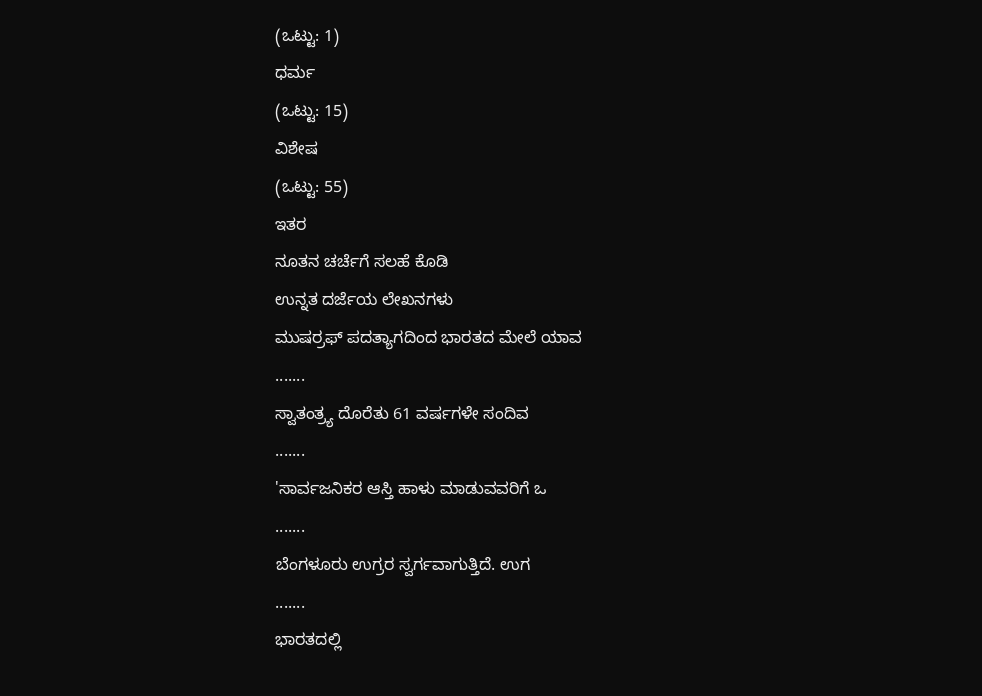(ಒಟ್ಟು: 1)
ಧರ್ಮ
(ಒಟ್ಟು: 15)
ವಿಶೇಷ
(ಒಟ್ಟು: 55)
ಇತರ
ನೂತನ ಚರ್ಚೆಗೆ ಸಲಹೆ ಕೊಡಿ
ಉನ್ನತ ದರ್ಜೆಯ ಲೇಖನಗಳು
ಮುಷರ್ರಫ್ ಪದತ್ಯಾಗದಿಂದ ಭಾರತದ ಮೇಲೆ ಯಾವ
.......
ಸ್ವಾತಂತ್ರ್ಯ ದೊರೆತು 61 ವರ್ಷಗಳೇ ಸಂದಿವ
.......
'ಸಾರ್ವಜನಿಕರ ಆಸ್ತಿ ಹಾಳು ಮಾಡುವವರಿಗೆ ಒ
.......
ಬೆಂಗಳೂರು ಉಗ್ರರ ಸ್ವರ್ಗವಾಗುತ್ತಿದೆ. ಉಗ
.......
ಭಾರತದಲ್ಲಿ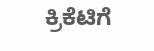ಕ್ರಿಕೆಟಿಗೆ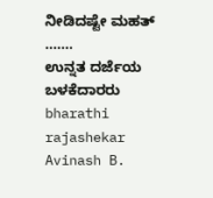ನೀಡಿದಷ್ಟೇ ಮಹತ್
.......
ಉನ್ನತ ದರ್ಜೆಯ ಬಳಕೆದಾರರು
bharathi rajashekar
Avinash B.